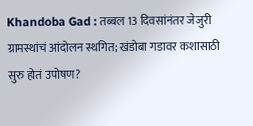Khandoba Gad : तब्बल 13 दिवसांनंतर जेजुरी ग्रामस्थांचं आंदोलन स्थगित; खंडोबा गडावर कशासाठी सुरु होतं उपोषण?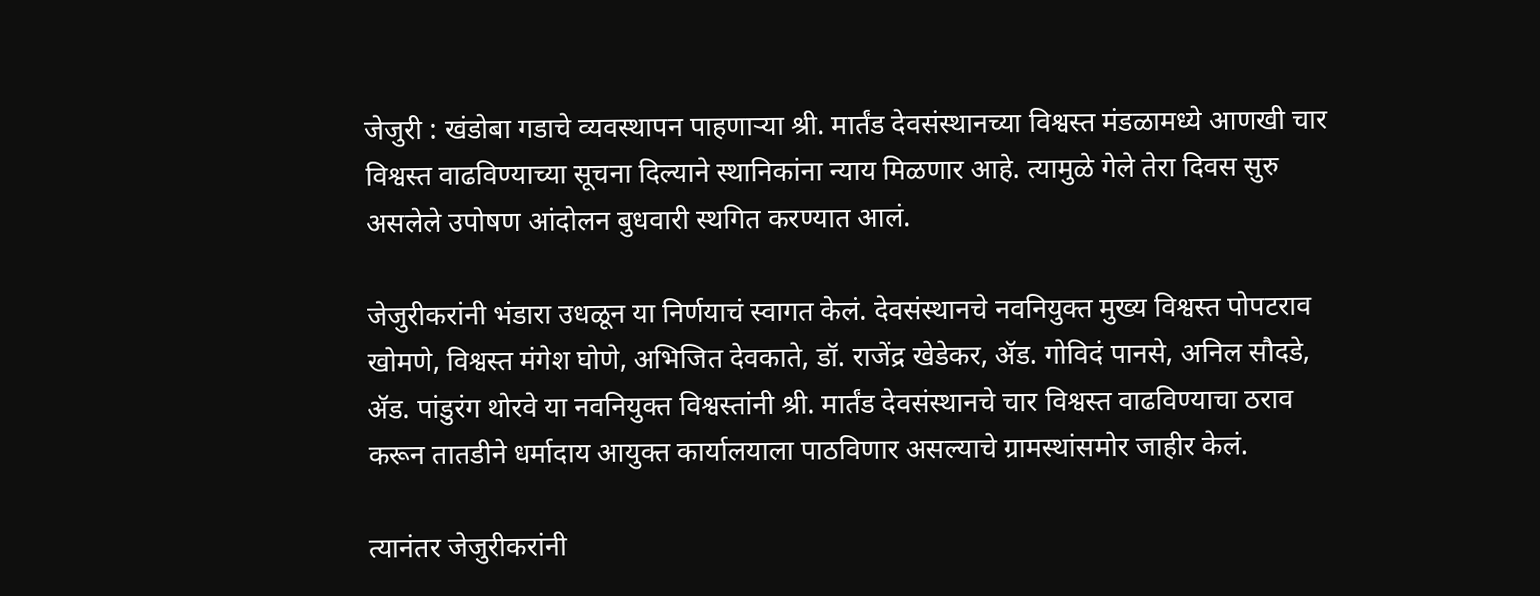जेजुरी : खंडोबा गडाचे व्यवस्थापन पाहणाऱ्या श्री. मार्तंड देवसंस्थानच्या विश्वस्त मंडळामध्ये आणखी चार विश्वस्त वाढविण्याच्या सूचना दिल्याने स्थानिकांना न्याय मिळणार आहे. त्यामुळे गेले तेरा दिवस सुरु असलेले उपोषण आंदोलन बुधवारी स्थगित करण्यात आलं.

जेजुरीकरांनी भंडारा उधळून या निर्णयाचं स्वागत केलं. देवसंस्थानचे नवनियुक्त मुख्य विश्वस्त पोपटराव खोमणे, विश्वस्त मंगेश घोणे, अभिजित देवकाते, डॉ. राजेंद्र खेडेकर, ॲड. गोविदं पानसे, अनिल सौदडे, ॲड. पांडुरंग थोरवे या नवनियुक्त विश्वस्तांनी श्री. मार्तंड देवसंस्थानचे चार विश्वस्त वाढविण्याचा ठराव करून तातडीने धर्मादाय आयुक्त कार्यालयाला पाठविणार असल्याचे ग्रामस्थांसमोर जाहीर केलं.

त्यानंतर जेजुरीकरांनी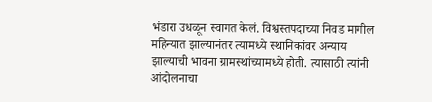भंडारा उधळून स्वागत केलं. विश्वस्तपदाच्या निवड मागील महिन्यात झाल्यानंतर त्यामध्ये स्थानिकांवर अन्याय झाल्याची भावना ग्रामस्थांच्यामध्ये होती. त्यासाठी त्यांनी आंदोलनाचा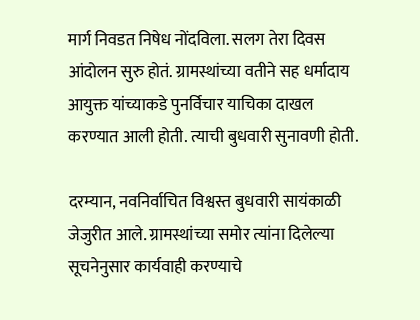मार्ग निवडत निषेध नोंदविला. सलग तेरा दिवस आंदोलन सुरु होतं. ग्रामस्थांच्या वतीने सह धर्मादाय आयुक्त यांच्याकडे पुनर्विचार याचिका दाखल करण्यात आली होती. त्याची बुधवारी सुनावणी होती.

दरम्यान, नवनिर्वाचित विश्वस्त बुधवारी सायंकाळी जेजुरीत आले. ग्रामस्थांच्या समोर त्यांना दिलेल्या सूचनेनुसार कार्यवाही करण्याचे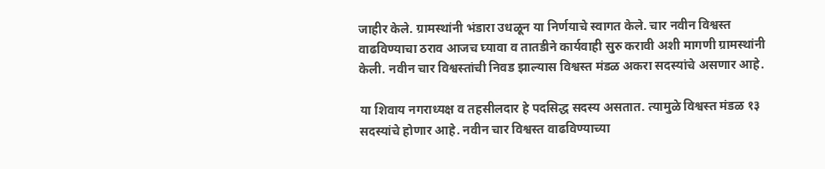जाहीर केले. ग्रामस्थांनी भंडारा उधळून या निर्णयाचे स्वागत केले. चार नवीन विश्वस्त वाढविण्याचा ठराव आजच घ्यावा व तातडीने कार्यवाही सुरु करावी अशी मागणी ग्रामस्थांनी केली. नवीन चार विश्वस्तांची निवड झाल्यास विश्वस्त मंडळ अकरा सदस्यांचे असणार आहे.

या शिवाय नगराध्यक्ष व तहसीलदार हे पदसिद्ध सदस्य असतात. त्यामुळे विश्वस्त मंडळ १३ सदस्यांचे होणार आहे. नवीन चार विश्वस्त वाढविण्याच्या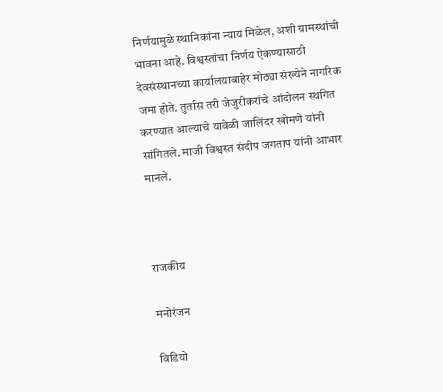निर्णयामुळे स्थानिकांना न्याय मिळेल, अशी ग्रामस्थांची भावना आहे. विश्वस्तांचा निर्णय ऐकण्यासाठी देवसंस्थानच्या कार्यालयाबाहेर मोठ्या संख्येने नागरिक जमा होते. तुर्तास तरी जेजुरीकरांचे आंदोलन स्थगित करण्यात आल्याचे यावेळी जालिंदर खोमणे यांनी सांगितले. माजी विश्वस्त संदीप जगताप यांनी आभार मानले.



राजकीय

मनोरंजन

विडियो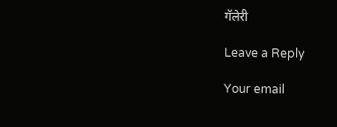गॅलेरी

Leave a Reply

Your email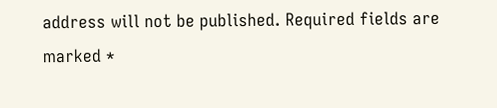address will not be published. Required fields are marked *